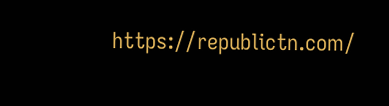https://republictn.com/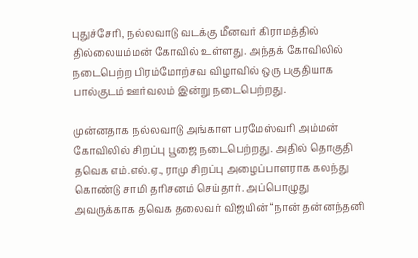புதுச்சேரி, நல்லவாடு வடக்கு மீனவர் கிராமத்தில் தில்லையம்மன் கோவில் உள்ளது. அந்தக் கோவிலில் நடைபெற்ற பிரம்மோற்சவ விழாவில் ஒரு பகுதியாக பால்குடம் ஊர்வலம் இன்று நடைபெற்றது.

முன்னதாக நல்லவாடு அங்காள பரமேஸ்வரி அம்மன் கோவிலில் சிறப்பு பூஜை நடைபெற்றது. அதில் தொகுதி தவெக எம்.எல்.ஏ., ராமு சிறப்பு அழைப்பாளராக கலந்து கொண்டு சாமி தரிசனம் செய்தார். அப்பொழுது அவருக்காக தவெக தலைவர் விஜயின் “நான் தன்னந்தனி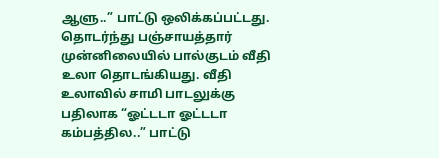ஆளு..” பாட்டு ஒலிக்கப்பட்டது. தொடர்ந்து பஞ்சாயத்தார் முன்னிலையில் பால்குடம் வீதி உலா தொடங்கியது. வீதி உலாவில் சாமி பாடலுக்கு பதிலாக “ஓட்டடா ஓட்டடா கம்பத்தில..” பாட்டு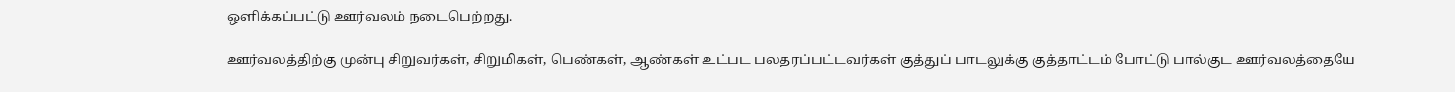ஒளிக்கப்பட்டு ஊர்வலம் நடைபெற்றது.

ஊர்வலத்திற்கு முன்பு சிறுவர்கள், சிறுமிகள், பெண்கள், ஆண்கள் உட்பட பலதரப்பட்டவர்கள் குத்துப் பாடலுக்கு குத்தாட்டம் போட்டு பால்குட ஊர்வலத்தையே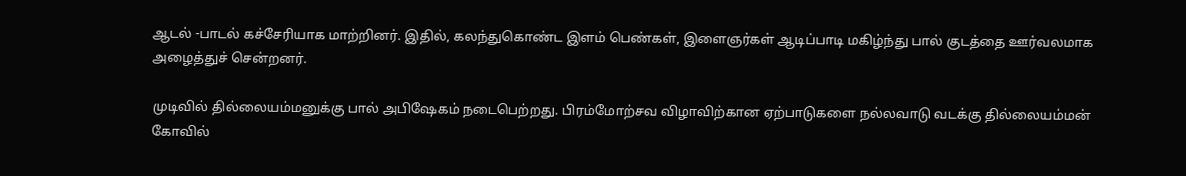ஆடல் -பாடல் கச்சேரியாக மாற்றினர். இதில், கலந்துகொண்ட இளம் பெண்கள், இளைஞர்கள் ஆடிப்பாடி மகிழ்ந்து பால் குடத்தை ஊர்வலமாக அழைத்துச் சென்றனர்.

முடிவில் தில்லையம்மனுக்கு பால் அபிஷேகம் நடைபெற்றது. பிரம்மோற்சவ விழாவிற்கான ஏற்பாடுகளை நல்லவாடு வடக்கு தில்லையம்மன் கோவில்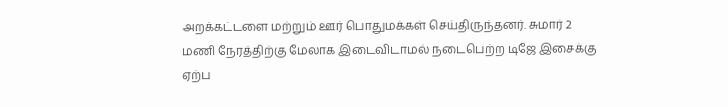அறக்கட்டளை மற்றும் ஊர் பொதுமக்கள் செய்திருந்தனர். சுமார் 2 மணி நேரத்திற்கு மேலாக இடைவிடாமல் நடைபெற்ற டிஜே இசைக்கு ஏற்ப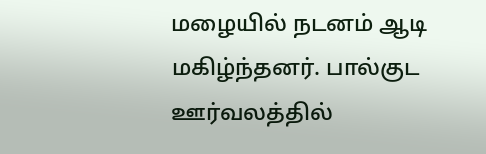மழையில் நடனம் ஆடி மகிழ்ந்தனர். பால்குட ஊர்வலத்தில்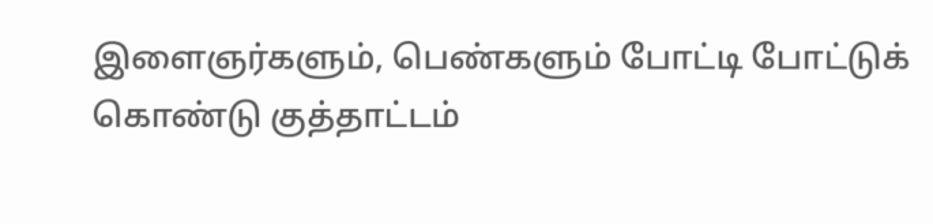இளைஞர்களும், பெண்களும் போட்டி போட்டுக் கொண்டு குத்தாட்டம்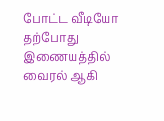போட்ட வீடியோ தற்போது இணையத்தில் வைரல் ஆகி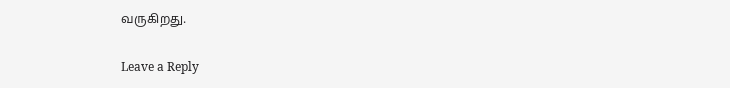வருகிறது.

Leave a Reply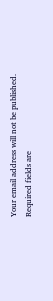Your email address will not be published. Required fields are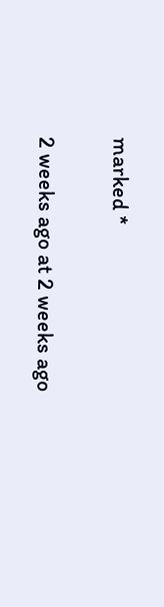marked *

2 weeks ago at 2 weeks ago